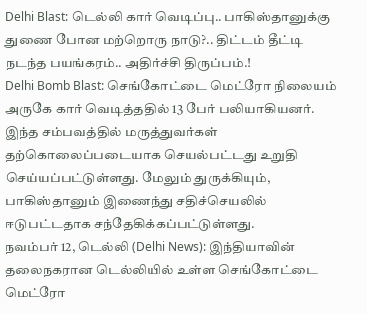Delhi Blast: டெல்லி கார் வெடிப்பு.. பாகிஸ்தானுக்கு துணை போன மற்றொரு நாடு?.. திட்டம் தீட்டி நடந்த பயங்கரம்.. அதிர்ச்சி திருப்பம்.!
Delhi Bomb Blast: செங்கோட்டை மெட்ரோ நிலையம் அருகே கார் வெடித்ததில் 13 பேர் பலியாகியனர். இந்த சம்பவத்தில் மருத்துவர்கள் தற்கொலைப்படையாக செயல்பட்டது உறுதி செய்யப்பட்டுள்ளது. மேலும் துருக்கியும், பாகிஸ்தானும் இணைந்து சதிச்செயலில் ஈடுபட்டதாக சந்தேகிக்கப்பட்டுள்ளது.
நவம்பர் 12, டெல்லி (Delhi News): இந்தியாவின் தலைநகரான டெல்லியில் உள்ள செங்கோட்டை மெட்ரோ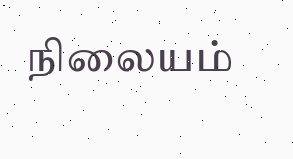நிலையம்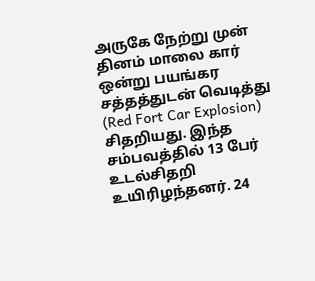அருகே நேற்று முன் தினம் மாலை கார் ஒன்று பயங்கர சத்தத்துடன் வெடித்து (Red Fort Car Explosion) சிதறியது. இந்த சம்பவத்தில் 13 பேர் உடல்சிதறி உயிரிழந்தனர். 24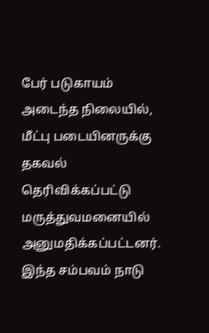பேர் படுகாயம் அடைந்த நிலையில், மீட்பு படையினருக்கு தகவல் தெரிவிக்கப்பட்டு மருத்துவமனையில் அனுமதிக்கப்பட்டனர். இந்த சம்பவம் நாடு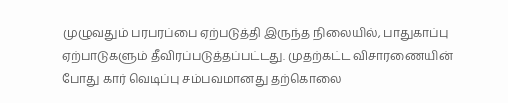முழுவதும் பரபரப்பை ஏற்படுத்தி இருந்த நிலையில், பாதுகாப்பு ஏற்பாடுகளும் தீவிரப்படுத்தப்பட்டது. முதற்கட்ட விசாரணையின் போது கார் வெடிப்பு சம்பவமானது தற்கொலை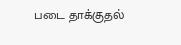படை தாக்குதல்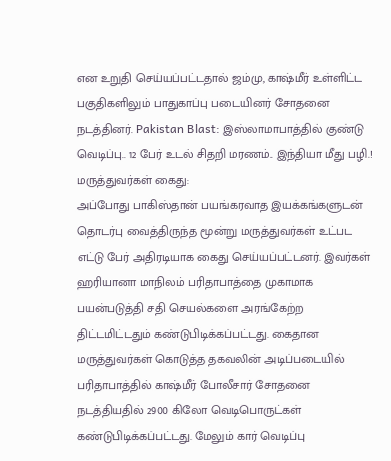என உறுதி செய்யப்பட்டதால் ஜம்மு, காஷ்மீர் உள்ளிட்ட பகுதிகளிலும் பாதுகாப்பு படையினர் சோதனை நடத்தினர். Pakistan Blast: இஸ்லாமாபாத்தில் குண்டு வெடிப்பு.. 12 பேர் உடல் சிதறி மரணம்.. இந்தியா மீது பழி.!
மருத்துவர்கள் கைது:
அப்போது பாகிஸ்தான் பயங்கரவாத இயக்கங்களுடன் தொடர்பு வைத்திருந்த மூன்று மருத்துவர்கள் உட்பட எட்டு பேர் அதிரடியாக கைது செய்யப்பட்டனர். இவர்கள் ஹரியானா மாநிலம் பரிதாபாத்தை முகாமாக பயன்படுத்தி சதி செயல்களை அரங்கேற்ற திட்டமிட்டதும் கண்டுபிடிக்கப்பட்டது. கைதான மருத்துவர்கள் கொடுத்த தகவலின் அடிப்படையில் பரிதாபாத்தில் காஷ்மீர் போலீசார் சோதனை நடத்தியதில் 2900 கிலோ வெடிபொருட்கள் கண்டுபிடிக்கப்பட்டது. மேலும் கார் வெடிப்பு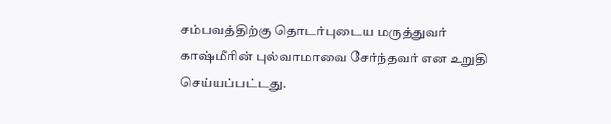சம்பவத்திற்கு தொடர்புடைய மருத்துவர் காஷ்மீரின் புல்வாமாவை சேர்ந்தவர் என உறுதி செய்யப்பட்டது.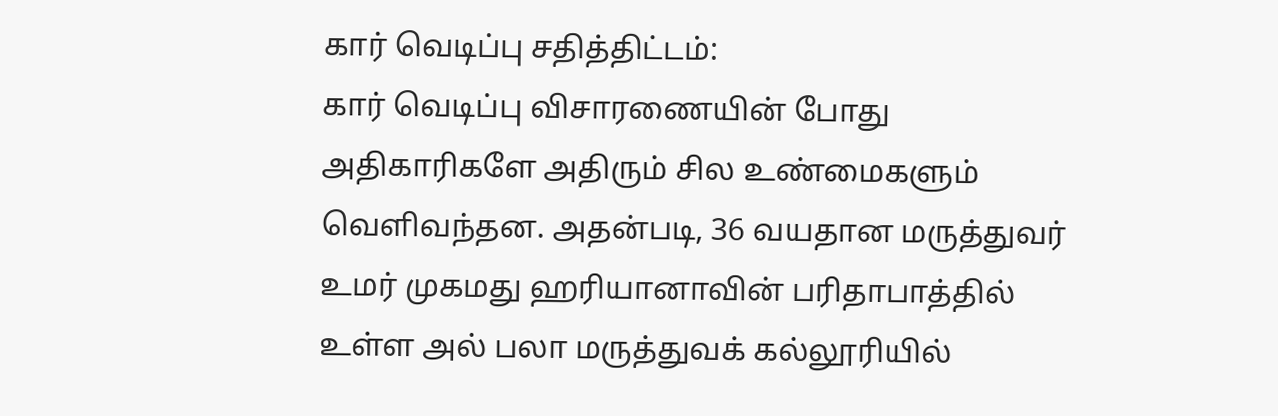கார் வெடிப்பு சதித்திட்டம்:
கார் வெடிப்பு விசாரணையின் போது அதிகாரிகளே அதிரும் சில உண்மைகளும் வெளிவந்தன. அதன்படி, 36 வயதான மருத்துவர் உமர் முகமது ஹரியானாவின் பரிதாபாத்தில் உள்ள அல் பலா மருத்துவக் கல்லூரியில்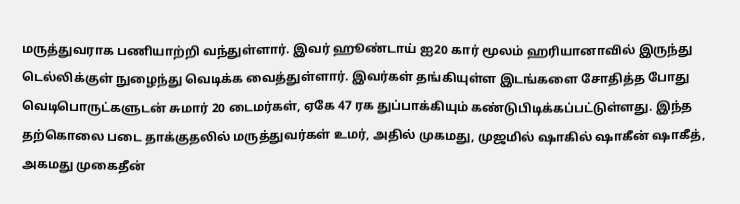மருத்துவராக பணியாற்றி வந்துள்ளார். இவர் ஹூண்டாய் ஐ20 கார் மூலம் ஹரியானாவில் இருந்து டெல்லிக்குள் நுழைந்து வெடிக்க வைத்துள்ளார். இவர்கள் தங்கியுள்ள இடங்களை சோதித்த போது வெடிபொருட்களுடன் சுமார் 20 டைமர்கள், ஏகே 47 ரக துப்பாக்கியும் கண்டுபிடிக்கப்பட்டுள்ளது. இந்த தற்கொலை படை தாக்குதலில் மருத்துவர்கள் உமர், அதில் முகமது, முஜமில் ஷாகில் ஷாகீன் ஷாகீத், அகமது முகைதீன்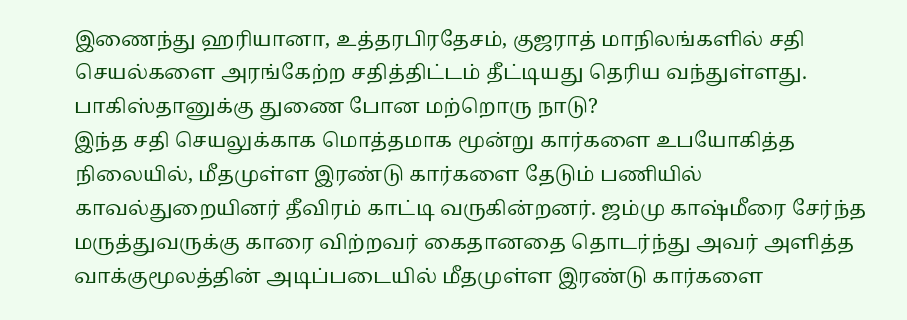இணைந்து ஹரியானா, உத்தரபிரதேசம், குஜராத் மாநிலங்களில் சதி செயல்களை அரங்கேற்ற சதித்திட்டம் தீட்டியது தெரிய வந்துள்ளது.
பாகிஸ்தானுக்கு துணை போன மற்றொரு நாடு?
இந்த சதி செயலுக்காக மொத்தமாக மூன்று கார்களை உபயோகித்த நிலையில், மீதமுள்ள இரண்டு கார்களை தேடும் பணியில் காவல்துறையினர் தீவிரம் காட்டி வருகின்றனர். ஜம்மு காஷ்மீரை சேர்ந்த மருத்துவருக்கு காரை விற்றவர் கைதானதை தொடர்ந்து அவர் அளித்த வாக்குமூலத்தின் அடிப்படையில் மீதமுள்ள இரண்டு கார்களை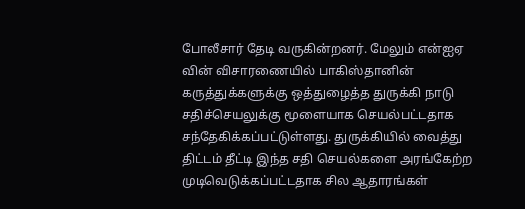போலீசார் தேடி வருகின்றனர். மேலும் என்ஐஏ வின் விசாரணையில் பாகிஸ்தானின் கருத்துக்களுக்கு ஒத்துழைத்த துருக்கி நாடு சதிச்செயலுக்கு மூளையாக செயல்பட்டதாக சந்தேகிக்கப்பட்டுள்ளது. துருக்கியில் வைத்து திட்டம் தீட்டி இந்த சதி செயல்களை அரங்கேற்ற முடிவெடுக்கப்பட்டதாக சில ஆதாரங்கள்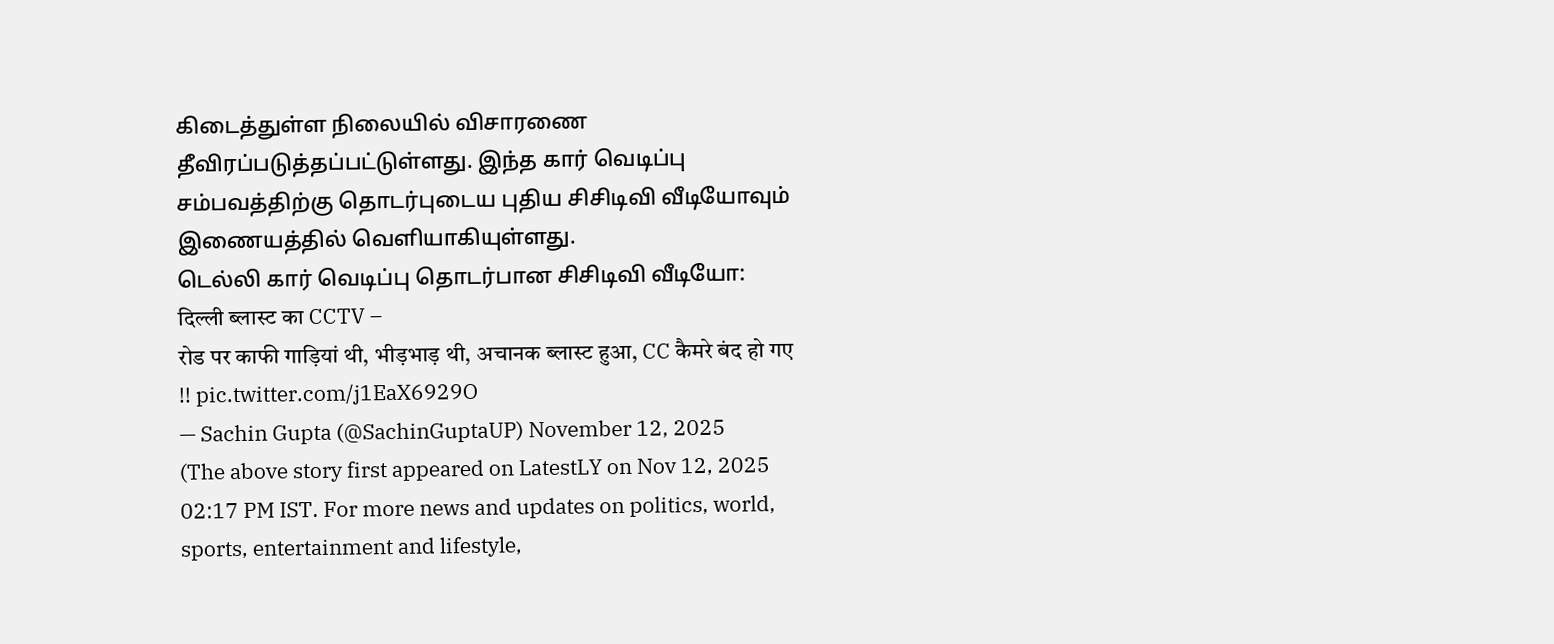கிடைத்துள்ள நிலையில் விசாரணை தீவிரப்படுத்தப்பட்டுள்ளது. இந்த கார் வெடிப்பு சம்பவத்திற்கு தொடர்புடைய புதிய சிசிடிவி வீடியோவும் இணையத்தில் வெளியாகியுள்ளது.
டெல்லி கார் வெடிப்பு தொடர்பான சிசிடிவி வீடியோ:
दिल्ली ब्लास्ट का CCTV –
रोड पर काफी गाड़ियां थी, भीड़भाड़ थी, अचानक ब्लास्ट हुआ, CC कैमरे बंद हो गए !! pic.twitter.com/j1EaX6929O
— Sachin Gupta (@SachinGuptaUP) November 12, 2025
(The above story first appeared on LatestLY on Nov 12, 2025 02:17 PM IST. For more news and updates on politics, world, sports, entertainment and lifestyle,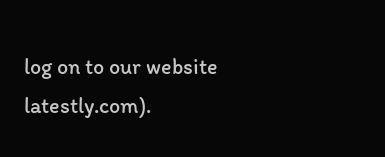log on to our website latestly.com).